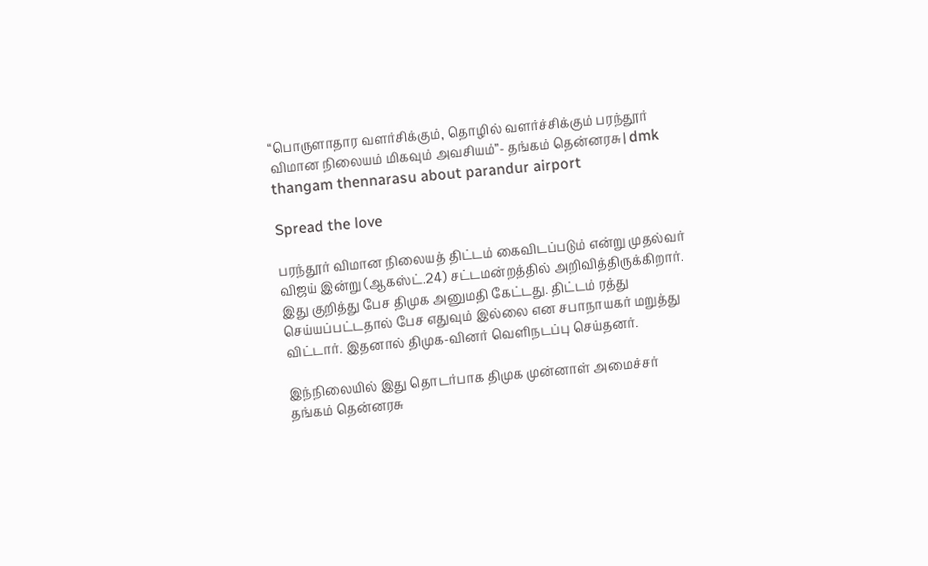“பொருளாதார வளர்சிக்கும், தொழில் வளர்ச்சிக்கும் பரந்தூர் விமான நிலையம் மிகவும் அவசியம்”- தங்கம் தென்னரசு | dmk thangam thennarasu about parandur airport

Spread the love

பரந்தூர் விமான நிலையத் திட்டம் கைவிடப்படும் என்று முதல்வர் விஜய் இன்று (ஆகஸ்ட்.24) சட்டமன்றத்தில் அறிவித்திருக்கிறார். இது குறித்து பேச திமுக அனுமதி கேட்டது. திட்டம் ரத்து செய்யப்பட்டதால் பேச எதுவும் இல்லை என சபாநாயகர் மறுத்து விட்டார். இதனால் திமுக-வினர் வெளிநடப்பு செய்தனர்.

இந்நிலையில் இது தொடர்பாக திமுக முன்னாள் அமைச்சர் தங்கம் தென்னரசு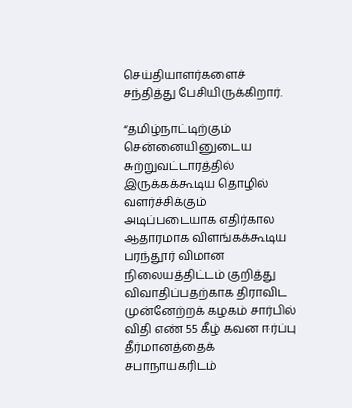செய்தியாளர்களைச் சந்தித்து பேசியிருக்கிறார்.

“தமிழ்நாட்டிற்கும் சென்னையினுடைய சுற்றுவட்டாரத்தில் இருக்கக்கூடிய தொழில் வளர்ச்சிக்கும் அடிப்படையாக எதிர்கால ஆதாரமாக விளங்கக்கூடிய பரந்தூர் விமான நிலையத்திட்டம் குறித்து விவாதிப்பதற்காக திராவிட முன்னேற்றக் கழகம் சார்பில் விதி எண் 55 கீழ் கவன ஈர்ப்பு தீர்மானத்தைக் சபாநாயகரிடம்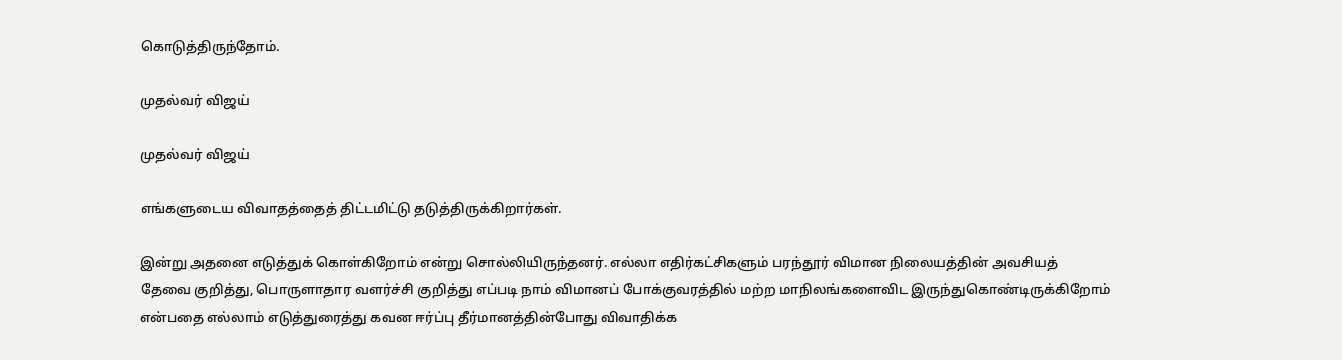கொடுத்திருந்தோம்.

முதல்வர் விஜய்

முதல்வர் விஜய்

எங்களுடைய விவாதத்தைத் திட்டமிட்டு தடுத்திருக்கிறார்கள்.

இன்று அதனை எடுத்துக் கொள்கிறோம் என்று சொல்லியிருந்தனர். எல்லா எதிர்கட்சிகளும் பரந்தூர் விமான நிலையத்தின் அவசியத் தேவை குறித்து, பொருளாதார வளர்ச்சி குறித்து எப்படி நாம் விமானப் போக்குவரத்தில் மற்ற மாநிலங்களைவிட இருந்துகொண்டிருக்கிறோம் என்பதை எல்லாம் எடுத்துரைத்து கவன ஈர்ப்பு தீர்மானத்தின்போது விவாதிக்க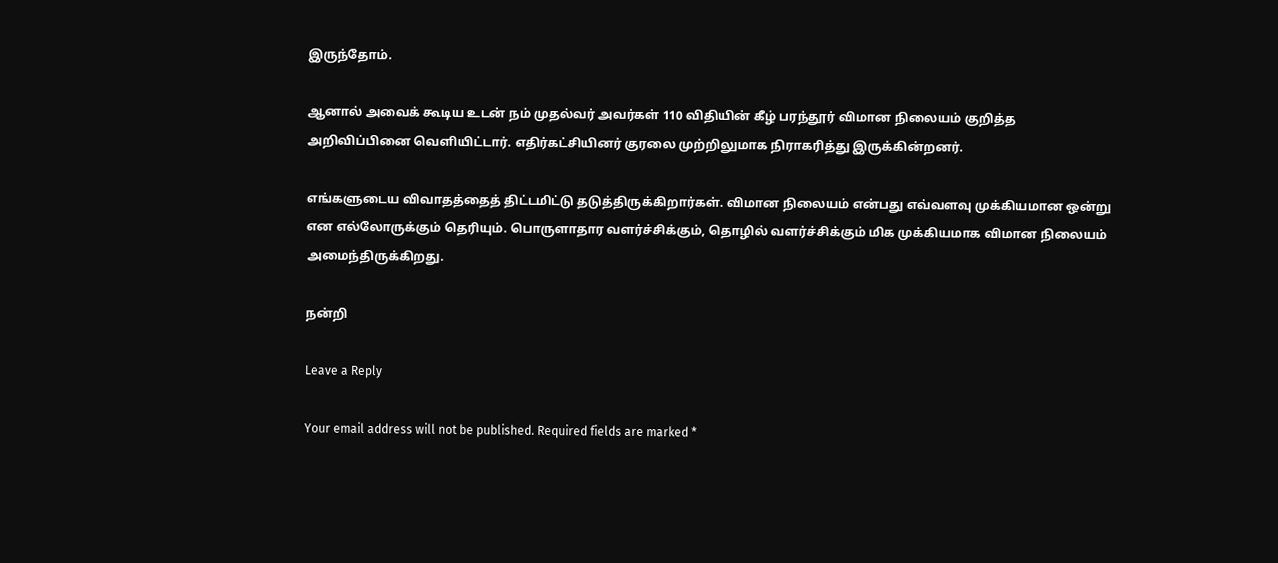இருந்தோம்.

ஆனால் அவைக் கூடிய உடன் நம் முதல்வர் அவர்கள் 110 விதியின் கீழ் பரந்தூர் விமான நிலையம் குறித்த அறிவிப்பினை வெளியிட்டார். எதிர்கட்சியினர் குரலை முற்றிலுமாக நிராகரித்து இருக்கின்றனர்.

எங்களுடைய விவாதத்தைத் திட்டமிட்டு தடுத்திருக்கிறார்கள். விமான நிலையம் என்பது எவ்வளவு முக்கியமான ஒன்று என எல்லோருக்கும் தெரியும். பொருளாதார வளர்ச்சிக்கும், தொழில் வளர்ச்சிக்கும் மிக முக்கியமாக விமான நிலையம் அமைந்திருக்கிறது.

நன்றி

Leave a Reply

Your email address will not be published. Required fields are marked *